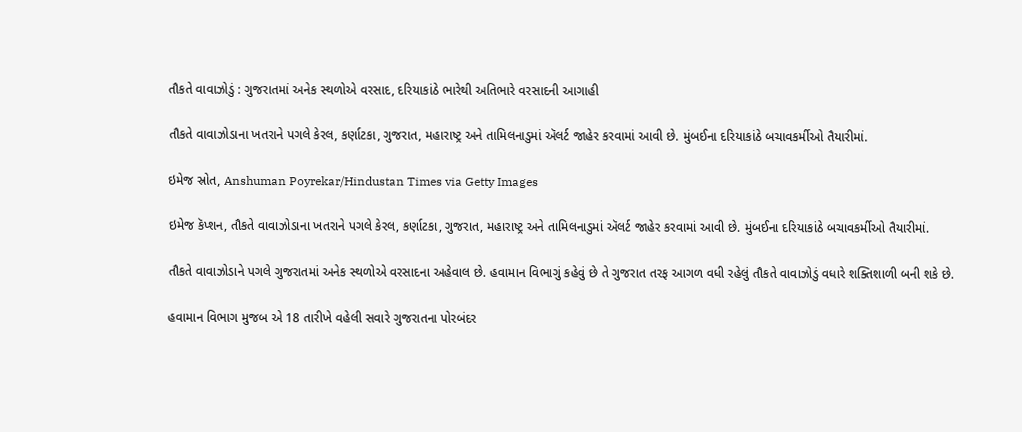તૌકતે વાવાઝોડું : ગુજરાતમાં અનેક સ્થળોએ વરસાદ, દરિયાકાંઠે ભારેથી અતિભારે વરસાદની આગાહી

તૌકતે વાવાઝોડાના ખતરાને પગલે કેરલ, કર્ણાટકા, ગુજરાત, મહારાષ્ટ્ર અને તામિલનાડુમાં ઍલર્ટ જાહેર કરવામાં આવી છે. મુંબઈના દરિયાકાંઠે બચાવકર્મીઓ તૈયારીમાં.

ઇમેજ સ્રોત, Anshuman Poyrekar/Hindustan Times via Getty Images

ઇમેજ કૅપ્શન, તૌકતે વાવાઝોડાના ખતરાને પગલે કેરલ, કર્ણાટકા, ગુજરાત, મહારાષ્ટ્ર અને તામિલનાડુમાં ઍલર્ટ જાહેર કરવામાં આવી છે. મુંબઈના દરિયાકાંઠે બચાવકર્મીઓ તૈયારીમાં.

તૌકતે વાવાઝોડાને પગલે ગુજરાતમાં અનેક સ્થળોએ વરસાદના અહેવાલ છે. હવામાન વિભાગું કહેવું છે તે ગુજરાત તરફ આગળ વધી રહેલું તૌકતે વાવાઝોડું વધારે શક્તિશાળી બની શકે છે.

હવામાન વિભાગ મુજબ એ 18 તારીખે વહેલી સવારે ગુજરાતના પોરબંદર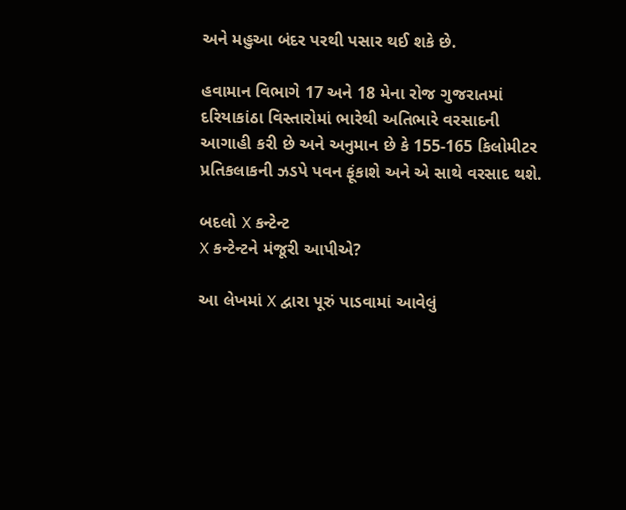અને મહુઆ બંદર પરથી પસાર થઈ શકે છે.

હવામાન વિભાગે 17 અને 18 મેના રોજ ગુજરાતમાં દરિયાકાંઠા વિસ્તારોમાં ભારેથી અતિભારે વરસાદની આગાહી કરી છે અને અનુમાન છે કે 155-165 કિલોમીટર પ્રતિકલાકની ઝડપે પવન ફૂંકાશે અને એ સાથે વરસાદ થશે.

બદલો X કન્ટેન્ટ
X કન્ટેન્ટને મંજૂરી આપીએ?

આ લેખમાં X દ્વારા પૂરું પાડવામાં આવેલું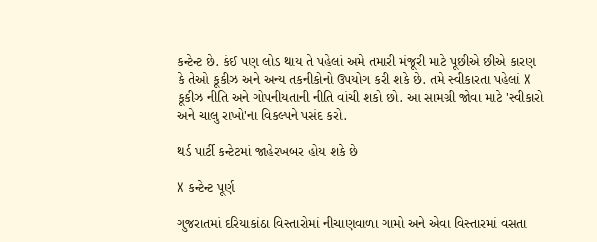કન્ટેન્ટ છે. કંઈ પણ લોડ થાય તે પહેલાં અમે તમારી મંજૂરી માટે પૂછીએ છીએ કારણ કે તેઓ કૂકીઝ અને અન્ય તકનીકોનો ઉપયોગ કરી શકે છે. તમે સ્વીકારતા પહેલાં X કૂકીઝ નીતિ અને ગોપનીયતાની નીતિ વાંચી શકો છો. આ સામગ્રી જોવા માટે 'સ્વીકારો અને ચાલુ રાખો'ના વિકલ્પને પસંદ કરો.

થર્ડ પાર્ટી કન્ટેટમાં જાહેરખબર હોય શકે છે

X કન્ટેન્ટ પૂર્ણ

ગુજરાતમાં દરિયાકાંઠા વિસ્તારોમાં નીચાણવાળા ગામો અને એવા વિસ્તારમાં વસતા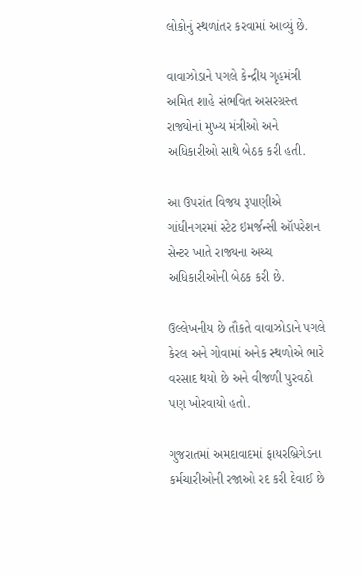લોકોનું સ્થળાંતર કરવામાં આવ્યું છે.

વાવાઝોડાને પગલે કેન્દ્રીય ગૃહમંત્રી અમિત શાહે સંભવિત અસરગ્રસ્ત રાજ્યોનાં મુખ્ય મંત્રીઓ અને અધિકારીઓ સાથે બેઠક કરી હતી.

આ ઉપરાંત વિજય રૂપાણીએ ગાંધીનગરમાં સ્ટેટ ઇમર્જન્સી ઑપરેશન સેન્ટર ખાતે રાજ્યના અચ્ચ અધિકારીઓની બેઠક કરી છે.

ઉલ્લેખનીય છે તૌકતે વાવાઝોડાને પગલે કેરલ અને ગોવામાં અનેક સ્થળોએ ભારે વરસાદ થયો છે અને વીજળી પુરવઠો પણ ખોરવાયો હતો.

ગુજરાતમાં અમદાવાદમાં ફાયરબ્રિગેડના કર્મચારીઓની રજાઓ રદ કરી દેવાઈ છે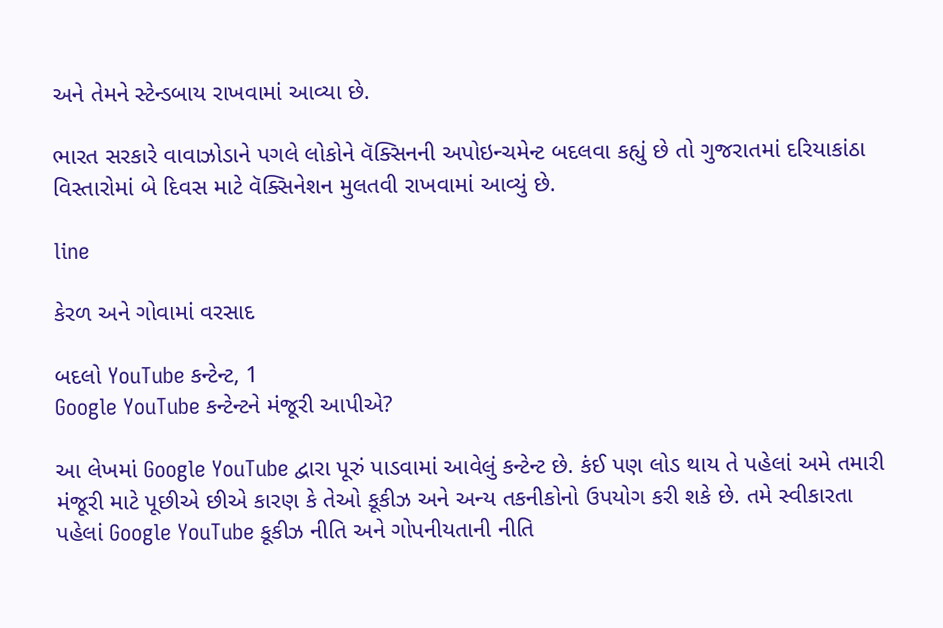અને તેમને સ્ટેન્ડબાય રાખવામાં આવ્યા છે.

ભારત સરકારે વાવાઝોડાને પગલે લોકોને વૅક્સિનની અપોઇન્ચમેન્ટ બદલવા કહ્યું છે તો ગુજરાતમાં દરિયાકાંઠા વિસ્તારોમાં બે દિવસ માટે વૅક્સિનેશન મુલતવી રાખવામાં આવ્યું છે.

line

કેરળ અને ગોવામાં વરસાદ

બદલો YouTube કન્ટેન્ટ, 1
Google YouTube કન્ટેન્ટને મંજૂરી આપીએ?

આ લેખમાં Google YouTube દ્વારા પૂરું પાડવામાં આવેલું કન્ટેન્ટ છે. કંઈ પણ લોડ થાય તે પહેલાં અમે તમારી મંજૂરી માટે પૂછીએ છીએ કારણ કે તેઓ કૂકીઝ અને અન્ય તકનીકોનો ઉપયોગ કરી શકે છે. તમે સ્વીકારતા પહેલાં Google YouTube કૂકીઝ નીતિ અને ગોપનીયતાની નીતિ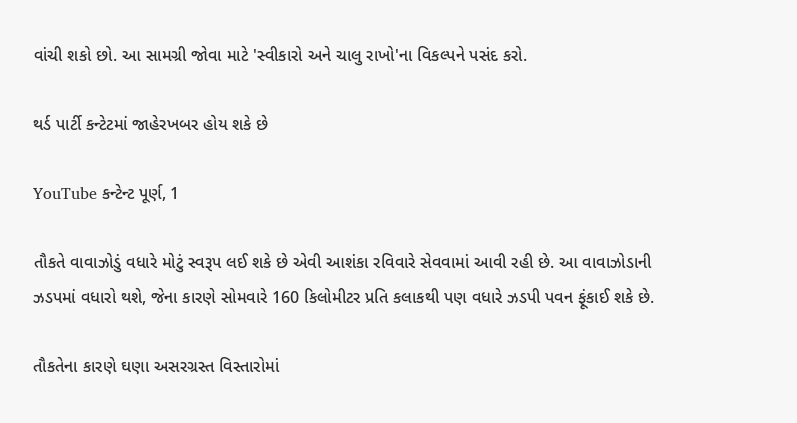વાંચી શકો છો. આ સામગ્રી જોવા માટે 'સ્વીકારો અને ચાલુ રાખો'ના વિકલ્પને પસંદ કરો.

થર્ડ પાર્ટી કન્ટેટમાં જાહેરખબર હોય શકે છે

YouTube કન્ટેન્ટ પૂર્ણ, 1

તૌકતે વાવાઝોડું વધારે મોટું સ્વરૂપ લઈ શકે છે એવી આશંકા રવિવારે સેવવામાં આવી રહી છે. આ વાવાઝોડાની ઝડપમાં વધારો થશે, જેના કારણે સોમવારે 160 કિલોમીટર પ્રતિ કલાકથી પણ વધારે ઝડપી પવન ફૂંકાઈ શકે છે.

તૌકતેના કારણે ઘણા અસરગ્રસ્ત વિસ્તારોમાં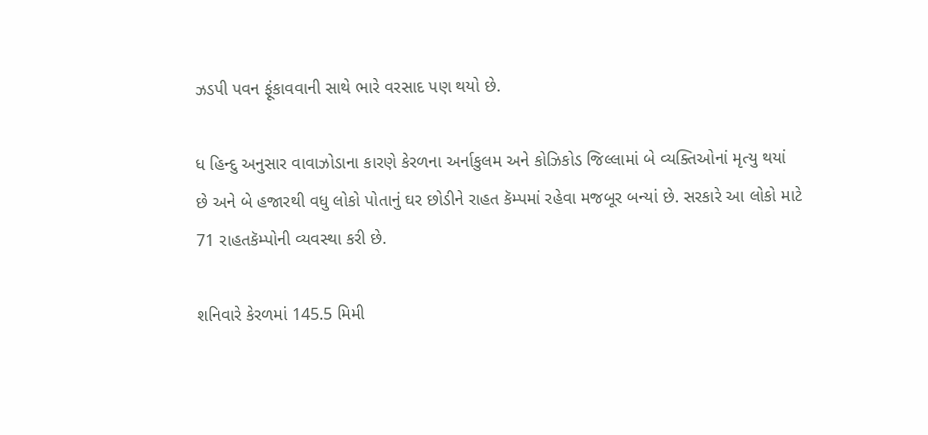ઝડપી પવન ફૂંકાવવાની સાથે ભારે વરસાદ પણ થયો છે.

ધ હિન્દુ અનુસાર વાવાઝોડાના કારણે કેરળના અર્નાકુલમ અને કોઝિકોડ જિલ્લામાં બે વ્યક્તિઓનાં મૃત્યુ થયાં છે અને બે હજારથી વધુ લોકો પોતાનું ઘર છોડીને રાહત કૅમ્પમાં રહેવા મજબૂર બન્યાં છે. સરકારે આ લોકો માટે 71 રાહતકૅમ્પોની વ્યવસ્થા કરી છે.

શનિવારે કેરળમાં 145.5 મિમી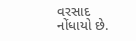વરસાદ નોંધાયો છે.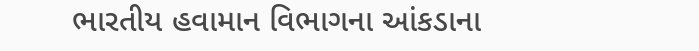ભારતીય હવામાન વિભાગના આંકડાના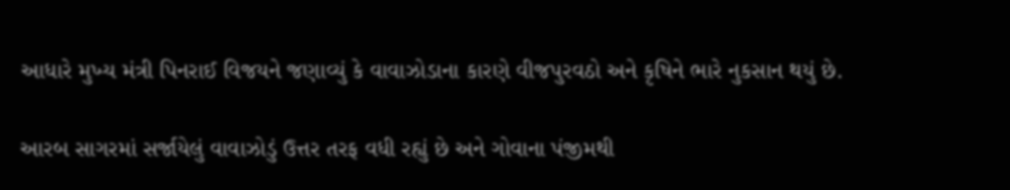આધારે મુખ્ય મંત્રી પિનરાઈ વિજયને જણાવ્યું કે વાવાઝોડાના કારણે વીજપુરવઠો અને કૃષિને ભારે નુકસાન થયું છે.

આરબ સાગરમાં સર્જાયેલું વાવાઝોડું ઉત્તર તરફ વધી રહ્યું છે અને ગોવાના પંજીમથી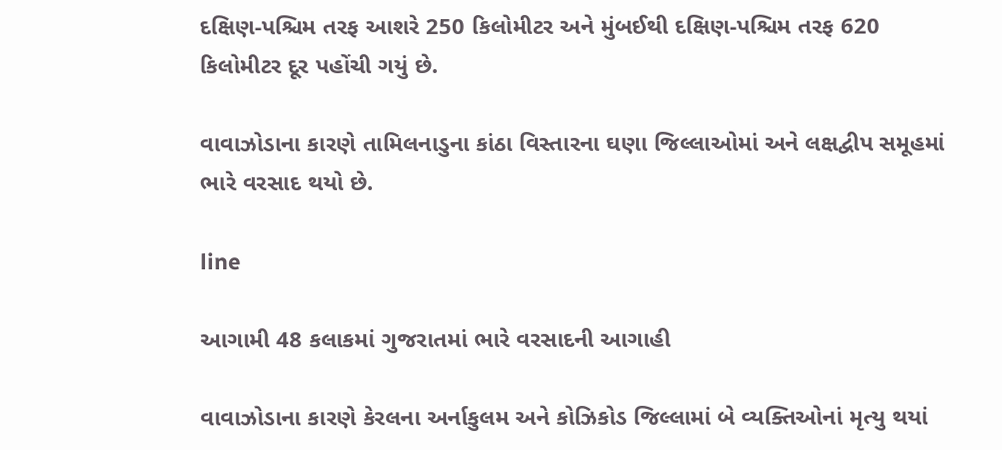દક્ષિણ-પશ્ચિમ તરફ આશરે 250 કિલોમીટર અને મુંબઈથી દક્ષિણ-પશ્ચિમ તરફ 620 કિલોમીટર દૂર પહોંચી ગયું છે.

વાવાઝોડાના કારણે તામિલનાડુના કાંઠા વિસ્તારના ઘણા જિલ્લાઓમાં અને લક્ષદ્વીપ સમૂહમાં ભારે વરસાદ થયો છે.

line

આગામી 48 કલાકમાં ગુજરાતમાં ભારે વરસાદની આગાહી

વાવાઝોડાના કારણે કેરલના અર્નાકુલમ અને કોઝિકોડ જિલ્લામાં બે વ્યક્તિઓનાં મૃત્યુ થયાં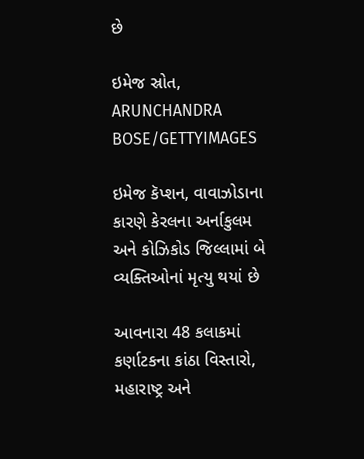છે

ઇમેજ સ્રોત, ARUNCHANDRA BOSE/GETTYIMAGES

ઇમેજ કૅપ્શન, વાવાઝોડાના કારણે કેરલના અર્નાકુલમ અને કોઝિકોડ જિલ્લામાં બે વ્યક્તિઓનાં મૃત્યુ થયાં છે

આવનારા 48 કલાકમાં કર્ણાટકના કાંઠા વિસ્તારો, મહારાષ્ટ્ર અને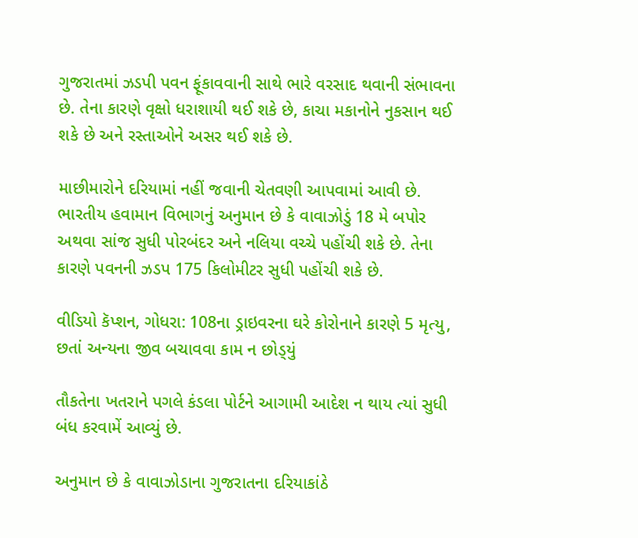ગુજરાતમાં ઝડપી પવન ફૂંકાવવાની સાથે ભારે વરસાદ થવાની સંભાવના છે. તેના કારણે વૃક્ષો ધરાશાયી થઈ શકે છે, કાચા મકાનોને નુકસાન થઈ શકે છે અને રસ્તાઓને અસર થઈ શકે છે.

માછીમારોને દરિયામાં નહીં જવાની ચેતવણી આપવામાં આવી છે. ભારતીય હવામાન વિભાગનું અનુમાન છે કે વાવાઝોડું 18 મે બપોર અથવા સાંજ સુધી પોરબંદર અને નલિયા વચ્ચે પહોંચી શકે છે. તેના કારણે પવનની ઝડપ 175 કિલોમીટર સુધી પહોંચી શકે છે.

વીડિયો કૅપ્શન, ગોધરા: 108ના ડ્રાઇવરના ઘરે કોરોનાને કારણે 5 મૃત્યુ, છતાં અન્યના જીવ બચાવવા કામ ન છોડ્‌યું

તૌકતેના ખતરાને પગલે કંડલા પોર્ટને આગામી આદેશ ન થાય ત્યાં સુધી બંધ કરવામેં આવ્યું છે.

અનુમાન છે કે વાવાઝોડાના ગુજરાતના દરિયાકાંઠે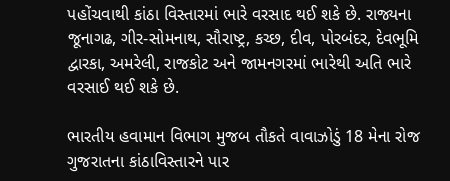પહોંચવાથી કાંઠા વિસ્તારમાં ભારે વરસાદ થઈ શકે છે. રાજ્યના જૂનાગઢ, ગીર-સોમનાથ, સૌરાષ્ટ્ર, કચ્છ, દીવ, પોરબંદર, દેવભૂમિ દ્વારકા, અમરેલી, રાજકોટ અને જામનગરમાં ભારેથી અતિ ભારે વરસાઈ થઈ શકે છે.

ભારતીય હવામાન વિભાગ મુજબ તૌકતે વાવાઝોડું 18 મેના રોજ ગુજરાતના કાંઠાવિસ્તારને પાર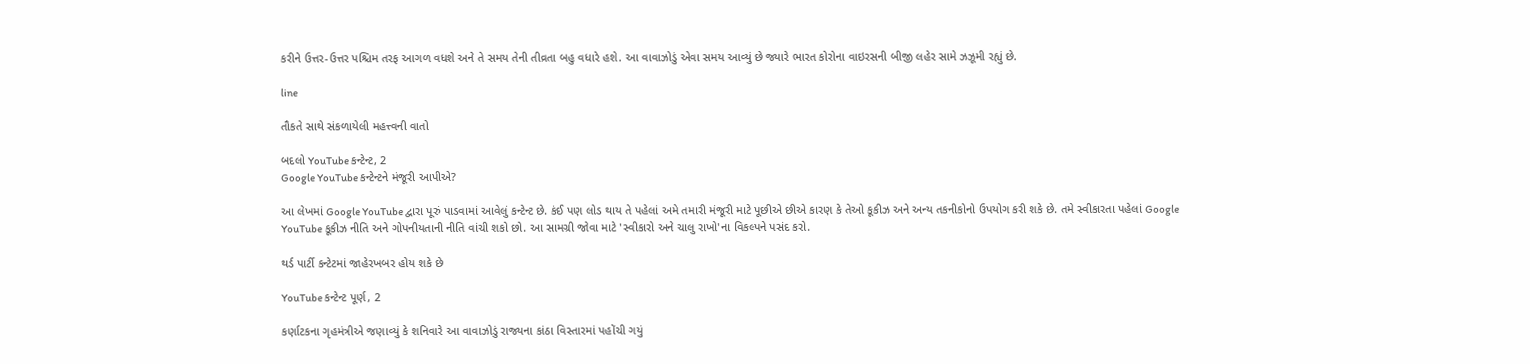કરીને ઉત્તર-ઉત્તર પશ્ચિમ તરફ આગળ વધશે અને તે સમય તેની તીવ્રતા બહુ વધારે હશે. આ વાવાઝોડું એવા સમય આવ્યું છે જ્યારે ભારત કોરોના વાઇરસની બીજી લહેર સામે ઝઝૂમી રહ્યું છે.

line

તૌકતે સાથે સંકળાયેલી મહત્ત્વની વાતો

બદલો YouTube કન્ટેન્ટ, 2
Google YouTube કન્ટેન્ટને મંજૂરી આપીએ?

આ લેખમાં Google YouTube દ્વારા પૂરું પાડવામાં આવેલું કન્ટેન્ટ છે. કંઈ પણ લોડ થાય તે પહેલાં અમે તમારી મંજૂરી માટે પૂછીએ છીએ કારણ કે તેઓ કૂકીઝ અને અન્ય તકનીકોનો ઉપયોગ કરી શકે છે. તમે સ્વીકારતા પહેલાં Google YouTube કૂકીઝ નીતિ અને ગોપનીયતાની નીતિ વાંચી શકો છો. આ સામગ્રી જોવા માટે 'સ્વીકારો અને ચાલુ રાખો'ના વિકલ્પને પસંદ કરો.

થર્ડ પાર્ટી કન્ટેટમાં જાહેરખબર હોય શકે છે

YouTube કન્ટેન્ટ પૂર્ણ, 2

કર્ણાટકના ગૃહમંત્રીએ જણાવ્યું કે શનિવારે આ વાવાઝોડું રાજ્યના કાંઠા વિસ્તારમાં પહોંચી ગયું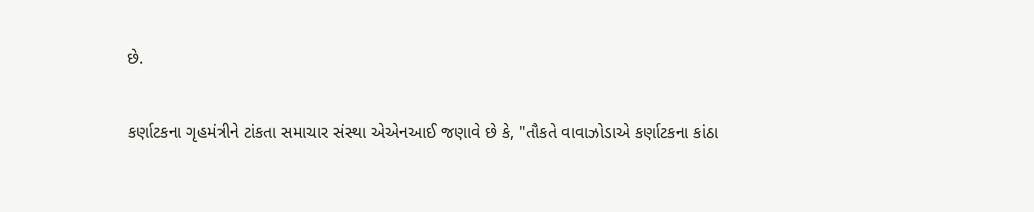છે.

કર્ણાટકના ગૃહમંત્રીને ટાંકતા સમાચાર સંસ્થા એએનઆઈ જણાવે છે કે, "તૌકતે વાવાઝોડાએ કર્ણાટકના કાંઠા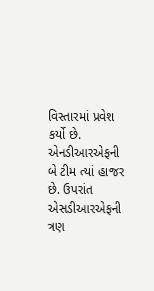વિસ્તારમાં પ્રવેશ કર્યો છે. એનડીઆરએફની બે ટીમ ત્યાં હાજર છે. ઉપરાંત એસડીઆરએફની ત્રણ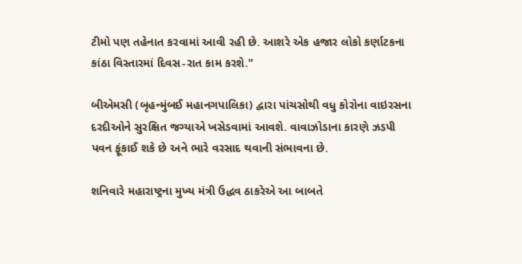ટીમો પણ તહેનાત કરવામાં આવી રહી છે. આશરે એક હજાર લોકો કર્ણાટકના કાંઠા વિસ્તારમાં દિવસ-રાત કામ કરશે."

બીએમસી (બૃહન્મુંબઈ મહાનગપાલિકા) દ્વારા પાંચસોથી વધુ કોરોના વાઇરસના દરદીઓને સુરક્ષિત જગ્યાએ ખસેડવામાં આવશે. વાવાઝોડાના કારણે ઝડપી પવન ફૂંકાઈ શકે છે અને ભારે વરસાદ થવાની સંભાવના છે.

શનિવારે મહારાષ્ટ્રના મુખ્ય મંત્રી ઉદ્ધવ ઠાકરેએ આ બાબતે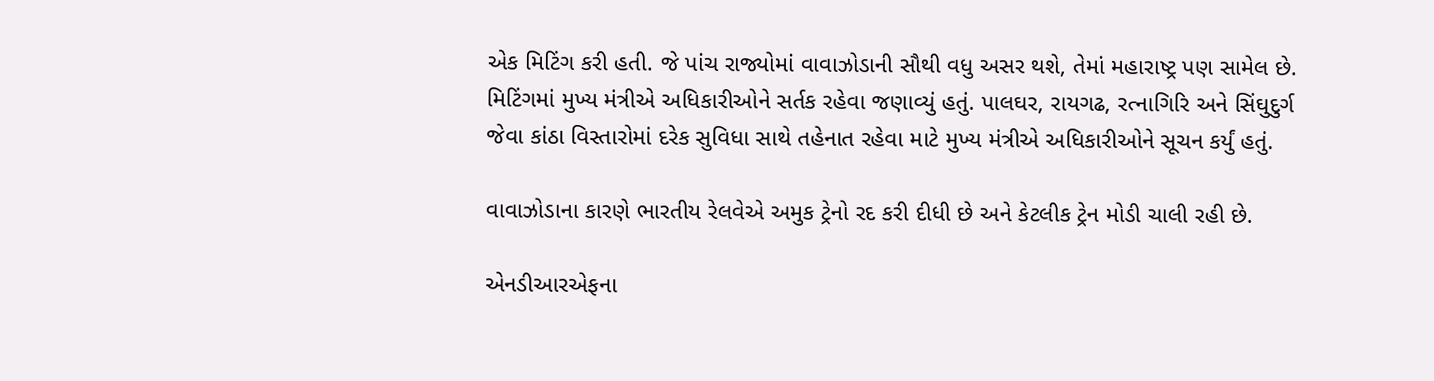એક મિટિંગ કરી હતી. જે પાંચ રાજ્યોમાં વાવાઝોડાની સૌથી વધુ અસર થશે, તેમાં મહારાષ્ટ્ર પણ સામેલ છે. મિટિંગમાં મુખ્ય મંત્રીએ અધિકારીઓને સર્તક રહેવા જણાવ્યું હતું. પાલઘર, રાયગઢ, રત્નાગિરિ અને સિંઘુદુર્ગ જેવા કાંઠા વિસ્તારોમાં દરેક સુવિધા સાથે તહેનાત રહેવા માટે મુખ્ય મંત્રીએ અધિકારીઓને સૂચન કર્યું હતું.

વાવાઝોડાના કારણે ભારતીય રેલવેએ અમુક ટ્રેનો રદ કરી દીધી છે અને કેટલીક ટ્રેન મોડી ચાલી રહી છે.

એનડીઆરએફના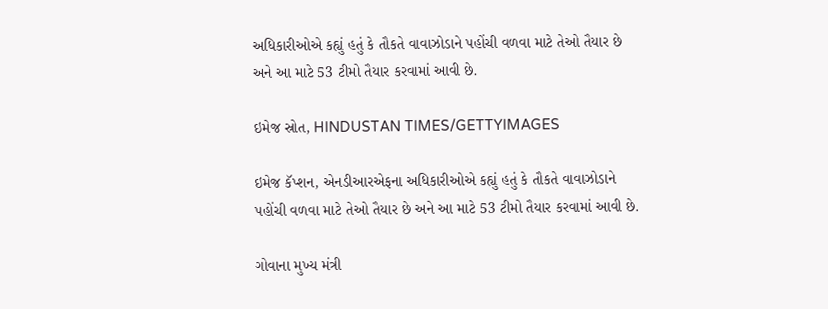અધિકારીઓએ કહ્યું હતું કે તૌકતે વાવાઝોડાને પહોંચી વળવા માટે તેઓ તૈયાર છે અને આ માટે 53 ટીમો તૈયાર કરવામાં આવી છે.

ઇમેજ સ્રોત, HINDUSTAN TIMES/GETTYIMAGES

ઇમેજ કૅપ્શન, એનડીઆરએફના અધિકારીઓએ કહ્યું હતું કે તૌકતે વાવાઝોડાને પહોંચી વળવા માટે તેઓ તૈયાર છે અને આ માટે 53 ટીમો તૈયાર કરવામાં આવી છે.

ગોવાના મુખ્ય મંત્રી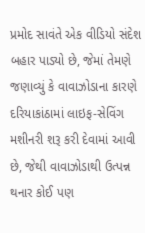પ્રમોદ સાવંતે એક વીડિયો સંદેશ બહાર પાડ્યો છે, જેમાં તેમણે જણાવ્યું કે વાવાઝોડાના કારણે દરિયાકાંઠામાં લાઇફ-સેવિંગ મશીનરી શરૂ કરી દેવામાં આવી છે, જેથી વાવાઝોડાથી ઉત્પન્ન થનાર કોઈ પણ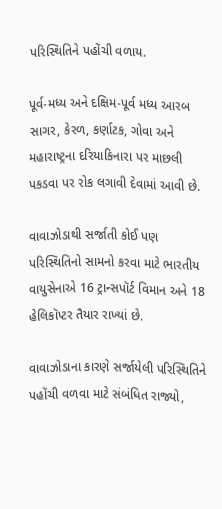પરિસ્થિતિને પહોંચી વળાય.

પૂર્વ-મધ્ય અને દક્ષિમ-પૂર્વ મધ્ય આરબ સાગર, કેરળ, કર્ણાટક, ગોવા અને મહારાષ્ટ્રના દરિયાકિનારા પર માછલી પકડવા પર રોક લગાવી દેવામાં આવી છે.

વાવાઝોડાથી સર્જાતી કોઈ પણ પરિસ્થિતિનો સામનો કરવા માટે ભારતીય વાયુસેનાએ 16 ટ્રાન્સપૉર્ટ વિમાન અને 18 હેલિકૉપ્ટર તૈયાર રાખ્યાં છે.

વાવાઝોડાના કારણે સર્જાયેલી પરિસ્થિતિને પહોંચી વળવા માટે સંબંધિત રાજ્યો,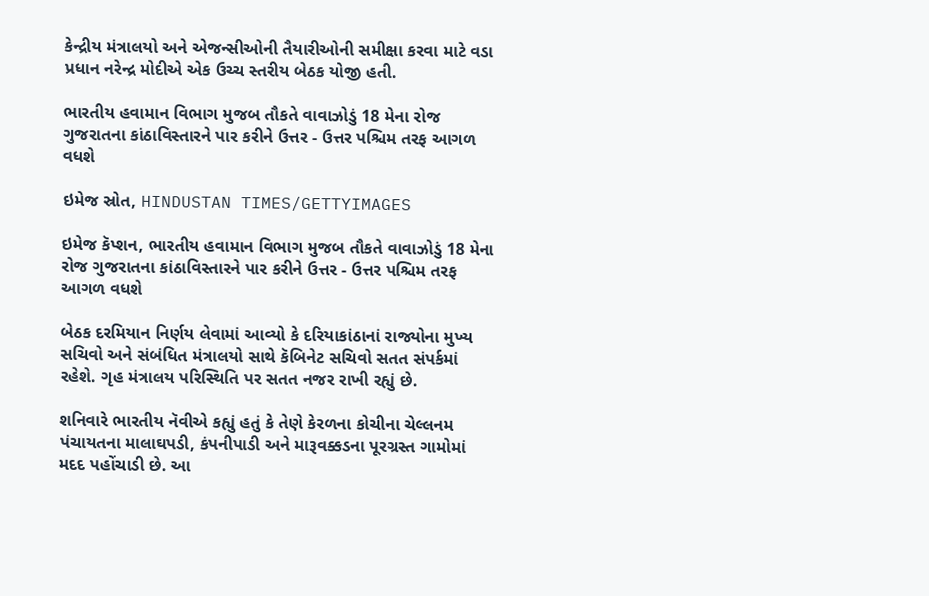કેન્દ્રીય મંત્રાલયો અને એજન્સીઓની તૈયારીઓની સમીક્ષા કરવા માટે વડા પ્રધાન નરેન્દ્ર મોદીએ એક ઉચ્ચ સ્તરીય બેઠક યોજી હતી.

ભારતીય હવામાન વિભાગ મુજબ તૌકતે વાવાઝોડું 18 મેના રોજ ગુજરાતના કાંઠાવિસ્તારને પાર કરીને ઉત્તર - ઉત્તર પશ્ચિમ તરફ આગળ વધશે

ઇમેજ સ્રોત, HINDUSTAN TIMES/GETTYIMAGES

ઇમેજ કૅપ્શન, ભારતીય હવામાન વિભાગ મુજબ તૌકતે વાવાઝોડું 18 મેના રોજ ગુજરાતના કાંઠાવિસ્તારને પાર કરીને ઉત્તર - ઉત્તર પશ્ચિમ તરફ આગળ વધશે

બેઠક દરમિયાન નિર્ણય લેવામાં આવ્યો કે દરિયાકાંઠાનાં રાજ્યોના મુખ્ય સચિવો અને સંબંધિત મંત્રાલયો સાથે કૅબિનેટ સચિવો સતત સંપર્કમાં રહેશે. ગૃહ મંત્રાલય પરિસ્થિતિ પર સતત નજર રાખી રહ્યું છે.

શનિવારે ભારતીય નૅવીએ કહ્યું હતું કે તેણે કેરળના કોચીના ચેલ્લનમ પંચાયતના માલાઘપડી, કંપનીપાડી અને મારૂવક્કડના પૂરગ્રસ્ત ગામોમાં મદદ પહોંચાડી છે. આ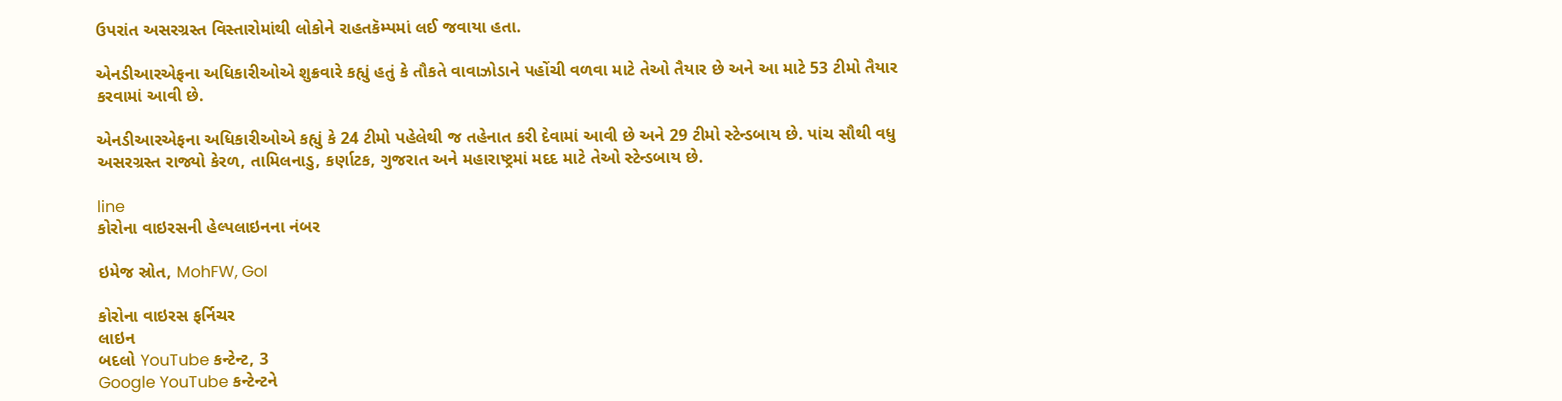ઉપરાંત અસરગ્રસ્ત વિસ્તારોમાંથી લોકોને રાહતકૅમ્પમાં લઈ જવાયા હતા.

એનડીઆરએફના અધિકારીઓએ શુક્રવારે કહ્યું હતું કે તૌકતે વાવાઝોડાને પહોંચી વળવા માટે તેઓ તૈયાર છે અને આ માટે 53 ટીમો તૈયાર કરવામાં આવી છે.

એનડીઆરએફના અધિકારીઓએ કહ્યું કે 24 ટીમો પહેલેથી જ તહેનાત કરી દેવામાં આવી છે અને 29 ટીમો સ્ટેન્ડબાય છે. પાંચ સૌથી વધુ અસરગ્રસ્ત રાજ્યો કેરળ, તામિલનાડુ, કર્ણાટક, ગુજરાત અને મહારાષ્ટ્રમાં મદદ માટે તેઓ સ્ટેન્ડબાય છે.

line
કોરોના વાઇરસની હેલ્પલાઇનના નંબર

ઇમેજ સ્રોત, MohFW, GoI

કોરોના વાઇરસ ફર્નિચર
લાઇન
બદલો YouTube કન્ટેન્ટ, 3
Google YouTube કન્ટેન્ટને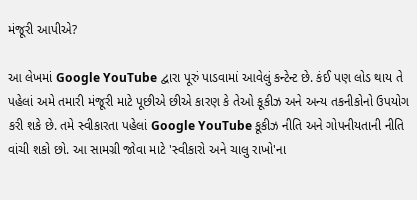મંજૂરી આપીએ?

આ લેખમાં Google YouTube દ્વારા પૂરું પાડવામાં આવેલું કન્ટેન્ટ છે. કંઈ પણ લોડ થાય તે પહેલાં અમે તમારી મંજૂરી માટે પૂછીએ છીએ કારણ કે તેઓ કૂકીઝ અને અન્ય તકનીકોનો ઉપયોગ કરી શકે છે. તમે સ્વીકારતા પહેલાં Google YouTube કૂકીઝ નીતિ અને ગોપનીયતાની નીતિ વાંચી શકો છો. આ સામગ્રી જોવા માટે 'સ્વીકારો અને ચાલુ રાખો'ના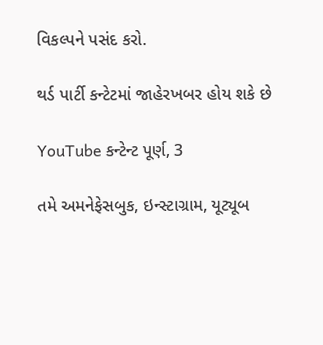વિકલ્પને પસંદ કરો.

થર્ડ પાર્ટી કન્ટેટમાં જાહેરખબર હોય શકે છે

YouTube કન્ટેન્ટ પૂર્ણ, 3

તમે અમનેફેસબુક, ઇન્સ્ટાગ્રામ, યૂટ્યૂબ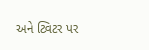અને ટ્વિટર પર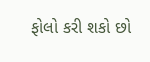ફોલો કરી શકો છો